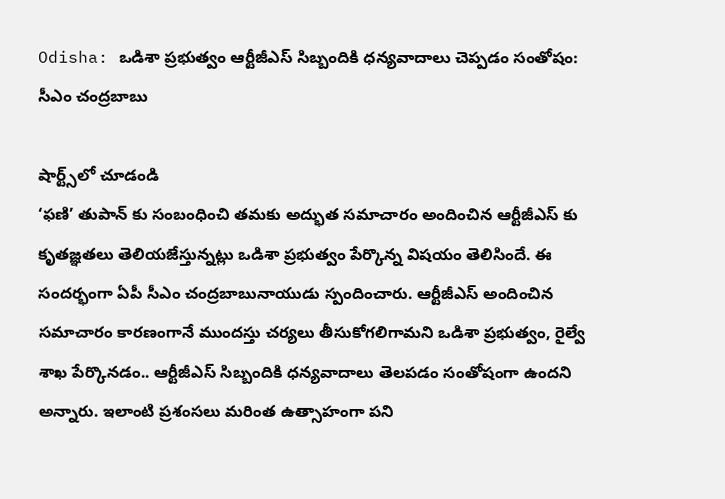Odisha: ఒడిశా ప్రభుత్వం ఆర్టీజీఎస్‌ సిబ్బందికి ధన్యవాదాలు చెప్పడం సంతోషం: సీఎం చంద్రబాబు

షార్ట్స్‌లో చూడండి
‘ఫణి’ తుపాన్ కు సంబంధించి తమకు అద్భుత సమాచారం అందించిన ఆర్టీజీఎస్ కు కృతజ్ఞతలు తెలియజేస్తున్నట్లు ఒడిశా ప్రభుత్వం పేర్కొన్న విషయం తెలిసిందే. ఈ సందర్భంగా ఏపీ సీఎం చంద్రబాబునాయుడు స్పందించారు. ఆర్టీజీఎస్‌ అందించిన సమాచారం కారణంగానే ముందస్తు చర్యలు తీసుకోగలిగామని ఒడిశా ప్రభుత్వం, రైల్వే శాఖ‌ పేర్కొనడం.. ఆర్టీజీఎస్‌ సిబ్బందికి ధన్యవాదాలు తెలపడం సంతోషంగా ఉందని అన్నారు. ఇలాంటి ప్రశంసలు మరింత ఉత్సాహంగా పని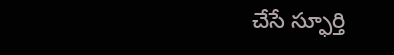చేసే స్ఫూర్తి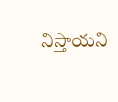నిస్తాయని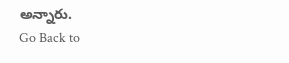అన్నారు.
Go Back to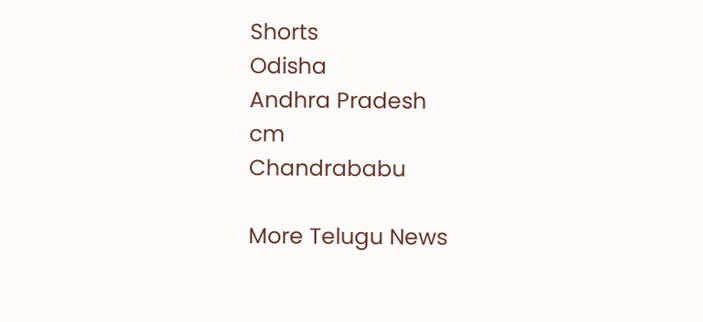Shorts
Odisha
Andhra Pradesh
cm
Chandrababu

More Telugu News